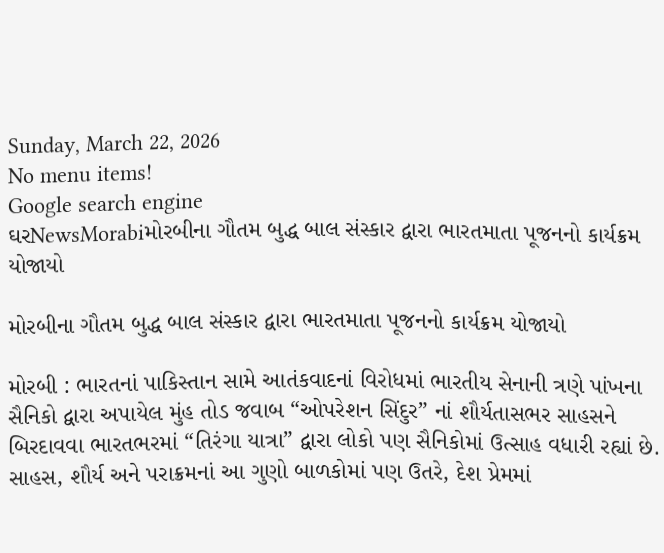Sunday, March 22, 2026
No menu items!
Google search engine
ઘરNewsMorabiમોરબીના ગૌતમ બુદ્ધ બાલ સંસ્કાર દ્વારા ભારતમાતા પૂજનનો કાર્યક્રમ યોજાયો

મોરબીના ગૌતમ બુદ્ધ બાલ સંસ્કાર દ્વારા ભારતમાતા પૂજનનો કાર્યક્રમ યોજાયો

મોરબી : ભારતનાં પાકિસ્તાન સામે આતંકવાદનાં વિરોધમાં ભારતીય સેનાની ત્રણે પાંખના સૈનિકો દ્વારા અપાયેલ મુંહ તોડ જવાબ “ઓપરેશન સિંદુર” નાં શૌર્યતાસભર સાહસને બિરદાવવા ભારતભરમાં “તિરંગા યાત્રા” દ્વારા લોકો પણ સૈનિકોમાં ઉત્સાહ વધારી રહ્યાં છે. સાહસ, શૌર્ય અને પરાક્રમનાં આ ગુણો બાળકોમાં પણ ઉતરે, દેશ પ્રેમમાં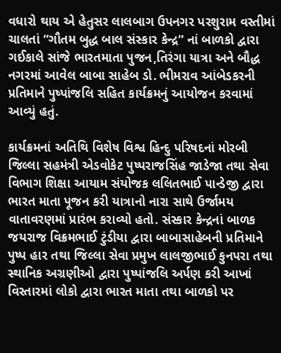વધારો થાય એ હેતુસર લાલબાગ ઉપનગર પરશુરામ વસ્તીમાં ચાલતાં “ગૌતમ બુદ્ધ બાલ સંસ્કાર કેન્દ્ર” નાં બાળકો દ્વારા ગઈકાલે સાંજે ભારતમાતા પુજન,તિરંગા યાત્રા અને બૌદ્ધ નગરમાં આવેલ બાબા સાહેબ ડો. ભીમરાવ આંબેડકરની પ્રતિમાને પુષ્પાંજલિ સહિત કાર્યક્રમનું આયોજન કરવામાં આવ્યું હતું.

કાર્યક્રમનાં અતિથિ વિશેષ વિશ્વ હિન્દુ પરિષદનાં મોરબી જિલ્લા સહમંત્રી એડવોકેટ પુષ્પરાજસિંહ જાડેજા તથા સેવા વિભાગ શિક્ષા આયામ સંયોજક લલિતભાઈ પાન્ડેજી દ્વારા ભારત માતા પૂજન કરી યાત્રાનો નારા સાથે ઉર્જામય વાતાવરણમાં પ્રારંભ કરાવ્યો હતો. સંસ્કાર કેન્દ્રનાં બાળક જયરાજ વિક્રમભાઈ ટુંડીયા દ્વારા બાબાસાહેબની પ્રતિમાને પુષ્પ હાર તથા જિલ્લા સેવા પ્રમુખ લાલજીભાઈ કુનપરા તથા સ્થાનિક અગ્રણીઓ દ્વારા પુષ્પાંજલિ અર્પણ કરી આખાં વિસ્તારમાં લોકો દ્વારા ભારત માતા તથા બાળકો પર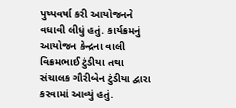પુષ્પવર્ષા કરી આયોજનને વધાવી લીધું હતું. કાર્યક્રમનું આયોજન કેન્દ્રના વાલી વિક્રમભાઈ ટુંડીયા તથા સંચાલક ગૌરીબેન ટુંડીયા દ્વારા કરવામાં આવ્યું હતું.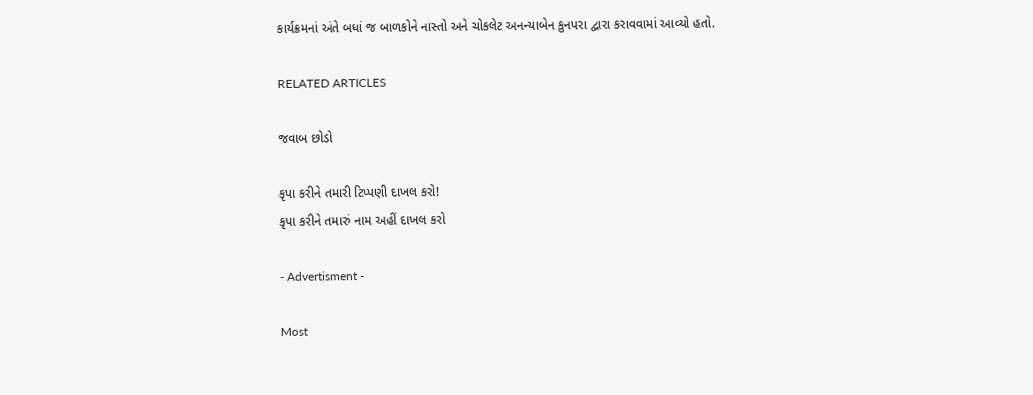કાર્યક્રમનાં અંતે બધાં જ બાળકોને નાસ્તો અને ચોકલેટ અનન્યાબેન કુનપરા દ્વારા કરાવવામાં આવ્યો હતો.

RELATED ARTICLES

જવાબ છોડો

કૃપા કરીને તમારી ટિપ્પણી દાખલ કરો!
કૃપા કરીને તમારું નામ અહીં દાખલ કરો

- Advertisment -

Most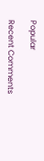Popular

Recent Comments